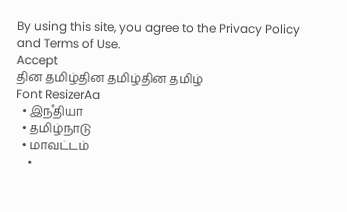By using this site, you agree to the Privacy Policy and Terms of Use.
Accept
தின தமிழ்தின தமிழ்தின தமிழ்
Font ResizerAa
  • இநஂதியா
  • தமிழ்நாடு
  • மாவட்டம்
    •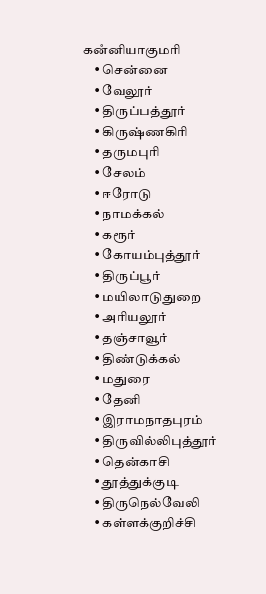கனஂனியாகுமரி
    • சென்னை
    • வேலூர்
    • திருப்பத்தூர்
    • கிருஷ்ணகிரி
    • தருமபுரி
    • சேலம்
    • ஈரோடு
    • நாமக்கல்
    • கரூர்
    • கோயம்புத்தூர்
    • திருப்பூர்
    • மயிலாடுதுறை
    • அரியலூர்
    • தஞ்சாவூர்
    • திண்டுக்கல்
    • மதுரை
    • தேனி
    • இராமநாதபுரம்
    • திருவில்லிபுத்தூர்
    • தென்காசி
    • தூத்துக்குடி
    • திருநெல்வேலி
    • கள்ளக்குறிச்சி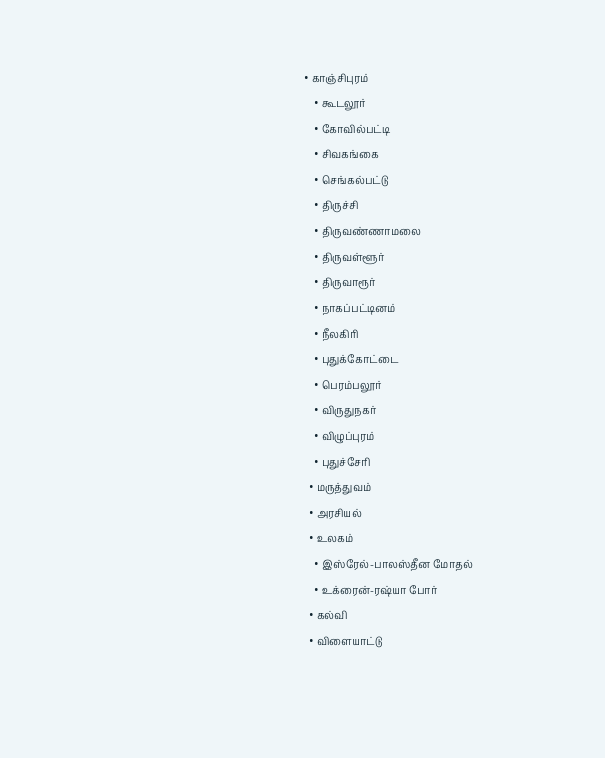• காஞ்சிபுரம்
    • கூடலூர்
    • கோவில்பட்டி
    • சிவகங்கை
    • செங்கல்பட்டு
    • திருச்சி
    • திருவண்ணாமலை
    • திருவள்ளூர்
    • திருவாரூர்
    • நாகப்பட்டினம்
    • நீலகிரி
    • புதுக்கோட்டை
    • பெரம்பலூர்
    • விருதுநகர்
    • விழுப்புரம்
    • புதுச்சேரி
  • மருத்துவம்
  • அரசியல்
  • உலகம்
    • இஸ்ரேல்-பாலஸ்தீன மோதல்
    • உக்ரைன்-ரஷ்யா போர்
  • கல்வி
  • விளையாட்டு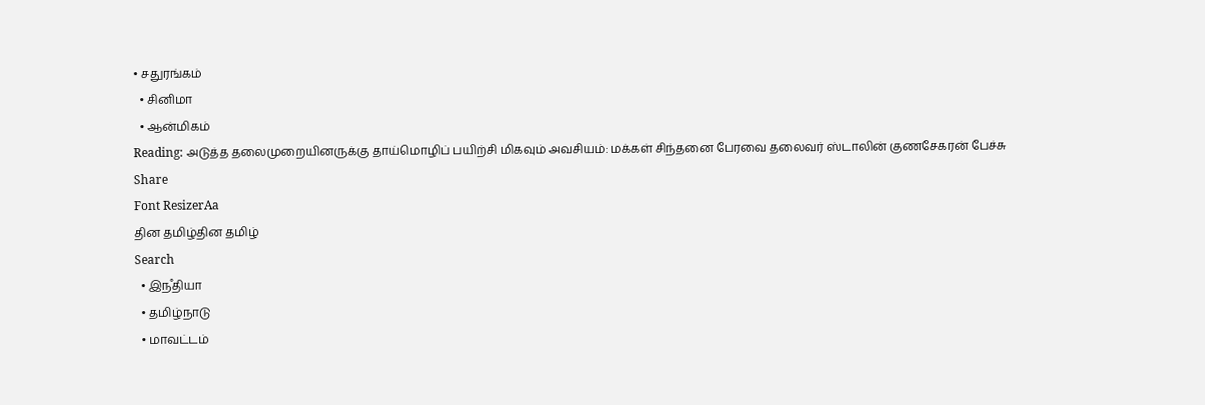• சதுரங்கம்
  • சினிமா
  • ஆன்மிகம்
Reading: அடுத்த தலைமுறையினருக்கு தாய்மொழிப் பயிற்சி மிகவும் அவசியம்: மக்கள் சிந்தனை பேரவை தலைவர் ஸ்டாலின் குணசேகரன் பேச்சு
Share
Font ResizerAa
தின தமிழ்தின தமிழ்
Search
  • இநஂதியா
  • தமிழ்நாடு
  • மாவட்டம்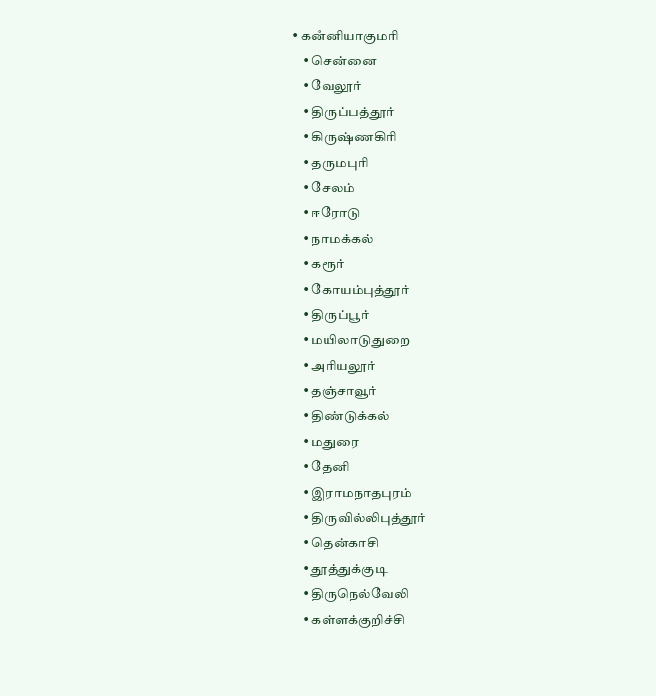• கனஂனியாகுமரி
    • சென்னை
    • வேலூர்
    • திருப்பத்தூர்
    • கிருஷ்ணகிரி
    • தருமபுரி
    • சேலம்
    • ஈரோடு
    • நாமக்கல்
    • கரூர்
    • கோயம்புத்தூர்
    • திருப்பூர்
    • மயிலாடுதுறை
    • அரியலூர்
    • தஞ்சாவூர்
    • திண்டுக்கல்
    • மதுரை
    • தேனி
    • இராமநாதபுரம்
    • திருவில்லிபுத்தூர்
    • தென்காசி
    • தூத்துக்குடி
    • திருநெல்வேலி
    • கள்ளக்குறிச்சி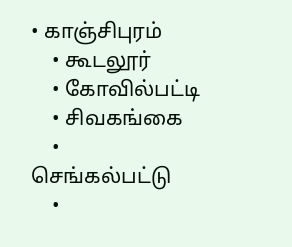• காஞ்சிபுரம்
    • கூடலூர்
    • கோவில்பட்டி
    • சிவகங்கை
    • செங்கல்பட்டு
    •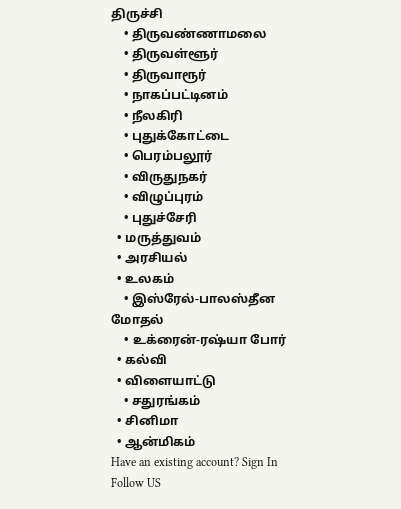திருச்சி
    • திருவண்ணாமலை
    • திருவள்ளூர்
    • திருவாரூர்
    • நாகப்பட்டினம்
    • நீலகிரி
    • புதுக்கோட்டை
    • பெரம்பலூர்
    • விருதுநகர்
    • விழுப்புரம்
    • புதுச்சேரி
  • மருத்துவம்
  • அரசியல்
  • உலகம்
    • இஸ்ரேல்-பாலஸ்தீன மோதல்
    • உக்ரைன்-ரஷ்யா போர்
  • கல்வி
  • விளையாட்டு
    • சதுரங்கம்
  • சினிமா
  • ஆன்மிகம்
Have an existing account? Sign In
Follow US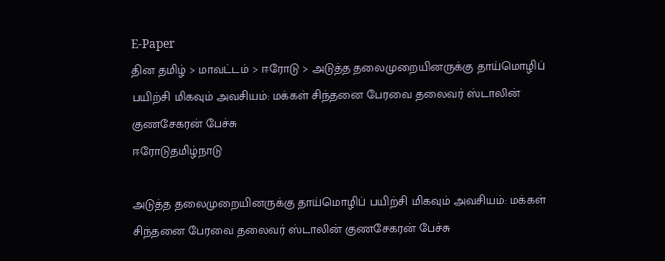E-Paper
தின தமிழ் > மாவட்டம் > ஈரோடு > அடுத்த தலைமுறையினருக்கு தாய்மொழிப் பயிற்சி மிகவும் அவசியம்: மக்கள் சிந்தனை பேரவை தலைவர் ஸ்டாலின் குணசேகரன் பேச்சு
ஈரோடுதமிழ்நாடு

அடுத்த தலைமுறையினருக்கு தாய்மொழிப் பயிற்சி மிகவும் அவசியம்: மக்கள் சிந்தனை பேரவை தலைவர் ஸ்டாலின் குணசேகரன் பேச்சு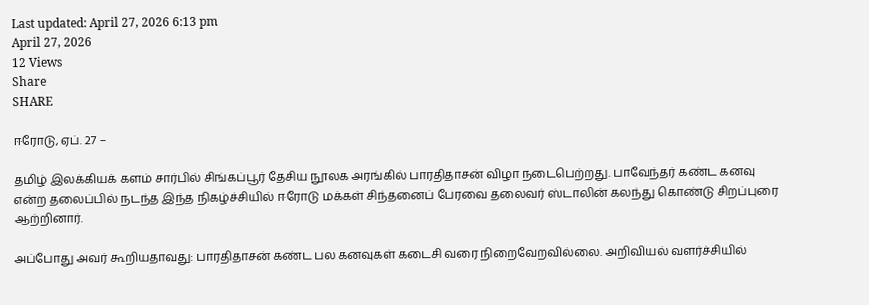Last updated: April 27, 2026 6:13 pm
April 27, 2026
12 Views
Share
SHARE

ஈரோடு, ஏப். 27 –

தமிழ் இலக்கியக் களம் சார்பில் சிங்கப்பூர் தேசிய நூலக அரங்கில் பாரதிதாசன் விழா நடைபெற்றது. பாவேந்தர் கண்ட கனவு என்ற தலைப்பில் நடந்த இந்த நிகழ்ச்சியில் ஈரோடு மக்கள் சிந்தனைப் பேரவை தலைவர் ஸ்டாலின் கலந்து கொண்டு சிறப்புரை ஆற்றினார்.

அப்போது அவர் கூறியதாவது: பாரதிதாசன் கண்ட பல கனவுகள் கடைசி வரை நிறைவேறவில்லை. அறிவியல் வளர்ச்சியில்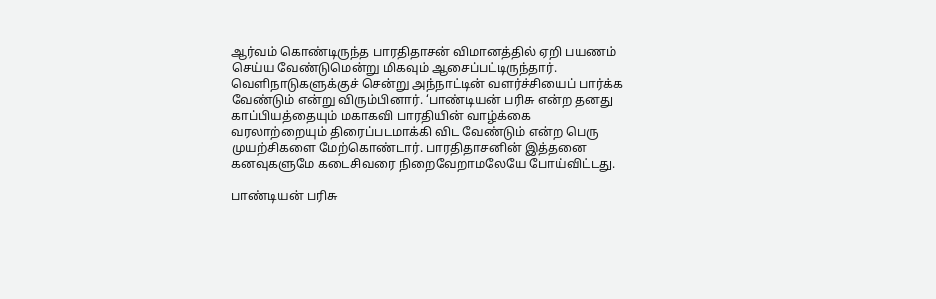ஆர்வம் கொண்டிருந்த பாரதிதாசன் விமானத்தில் ஏறி பயணம் செய்ய வேண்டுமென்று மிகவும் ஆசைப்பட்டிருந்தார். வெளிநாடுகளுக்குச் சென்று அந்நாட்டின் வளர்ச்சியைப் பார்க்க வேண்டும் என்று விரும்பினார். ‘பாண்டியன் பரிசு என்ற தனது காப்பியத்தையும் மகாகவி பாரதியின் வாழ்க்கை வரலாற்றையும் திரைப்படமாக்கி விட வேண்டும் என்ற பெரு முயற்சிகளை மேற்கொண்டார். பாரதிதாசனின் இத்தனை கனவுகளுமே கடைசிவரை நிறைவேறாமலேயே போய்விட்டது.

பாண்டியன் பரிசு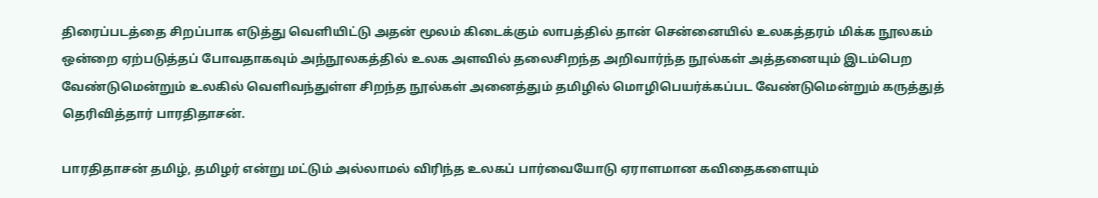திரைப்படத்தை சிறப்பாக எடுத்து வெளியிட்டு அதன் மூலம் கிடைக்கும் லாபத்தில் தான் சென்னையில் உலகத்தரம் மிக்க நூலகம் ஒன்றை ஏற்படுத்தப் போவதாகவும் அந்நூலகத்தில் உலக அளவில் தலைசிறந்த அறிவார்ந்த நூல்கள் அத்தனையும் இடம்பெற வேண்டுமென்றும் உலகில் வெளிவந்துள்ள சிறந்த நூல்கள் அனைத்தும் தமிழில் மொழிபெயர்க்கப்பட வேண்டுமென்றும் கருத்துத் தெரிவித்தார் பாரதிதாசன்.

பாரதிதாசன் தமிழ், தமிழர் என்று மட்டும் அல்லாமல் விரிந்த உலகப் பார்வையோடு ஏராளமான கவிதைகளையும்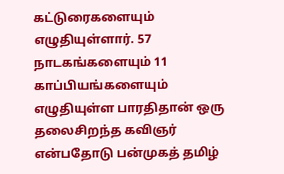கட்டுரைகளையும் எழுதியுள்ளார். 57 நாடகங்களையும் 11 காப்பியங்களையும் எழுதியுள்ள பாரதிதான் ஒரு தலைசிறந்த கவிஞர் என்பதோடு பன்முகத் தமிழ்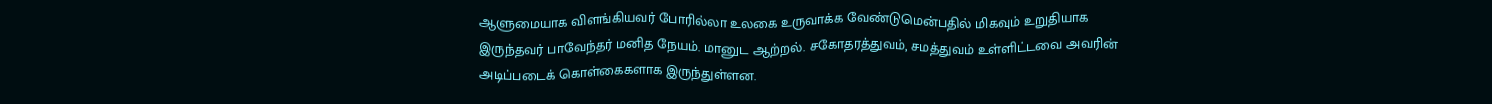ஆளுமையாக விளங்கியவர் போரில்லா உலகை உருவாக்க வேண்டுமென்பதில் மிகவும் உறுதியாக இருந்தவர் பாவேந்தர் மனித நேயம். மானுட ஆற்றல். சகோதரத்துவம், சமத்துவம் உள்ளிட்டவை அவரின் அடிப்படைக் கொள்கைகளாக இருந்துள்ளன.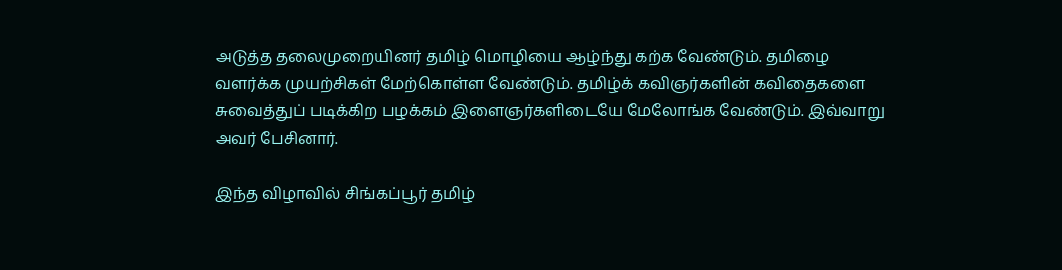அடுத்த தலைமுறையினர் தமிழ் மொழியை ஆழ்ந்து கற்க வேண்டும். தமிழை வளர்க்க முயற்சிகள் மேற்கொள்ள வேண்டும். தமிழ்க் கவிஞர்களின் கவிதைகளை சுவைத்துப் படிக்கிற பழக்கம் இளைஞர்களிடையே மேலோங்க வேண்டும். இவ்வாறு அவர் பேசினார்.

இந்த விழாவில் சிங்கப்பூர் தமிழ்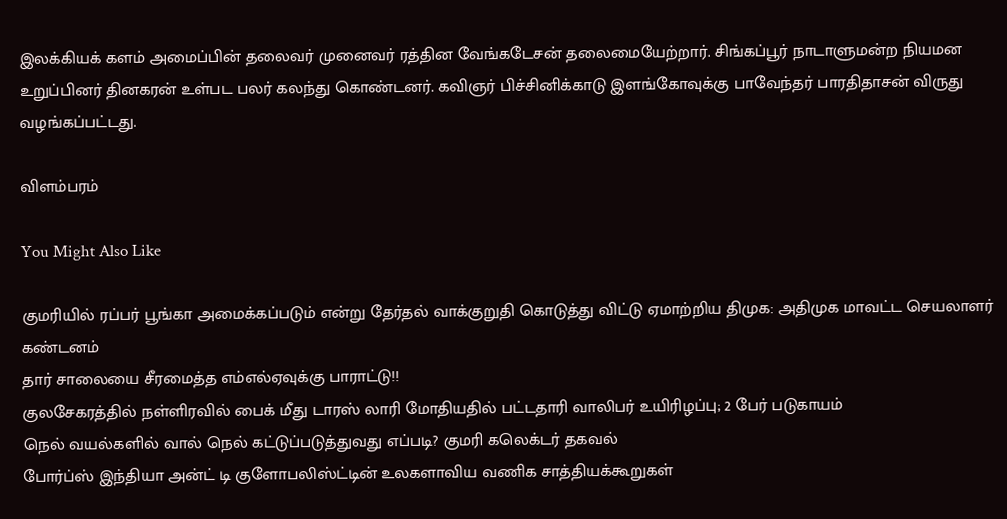இலக்கியக் களம் அமைப்பின் தலைவர் முனைவர் ரத்தின வேங்கடேசன் தலைமையேற்றார். சிங்கப்பூர் நாடாளுமன்ற நியமன உறுப்பினர் தினகரன் உள்பட பலர் கலந்து கொண்டனர். கவிஞர் பிச்சினிக்காடு இளங்கோவுக்கு பாவேந்தர் பாரதிதாசன் விருது வழங்கப்பட்டது.

விளம்பரம்

You Might Also Like

குமரியில் ரப்பர் பூங்கா அமைக்கப்படும் என்று தேர்தல் வாக்குறுதி கொடுத்து விட்டு ஏமாற்றிய திமுக: அதிமுக மாவட்ட செயலாளர் கண்டனம்
தார் சாலையை சீரமைத்த எம்எல்ஏவுக்கு பாராட்டு!!
குலசேகரத்தில் நள்ளிரவில் பைக் மீது டாரஸ் லாரி மோதியதில் பட்டதாரி வாலிபர் உயிரிழப்பு; 2 பேர் படுகாயம்
நெல் வயல்களில் வால் நெல் கட்டுப்படுத்துவது எப்படி? குமரி கலெக்டர் தகவல்
போர்ப்ஸ் இந்தியா அன்ட் டி குளோபலிஸ்ட்டின் உலகளாவிய வணிக சாத்தியக்கூறுகள்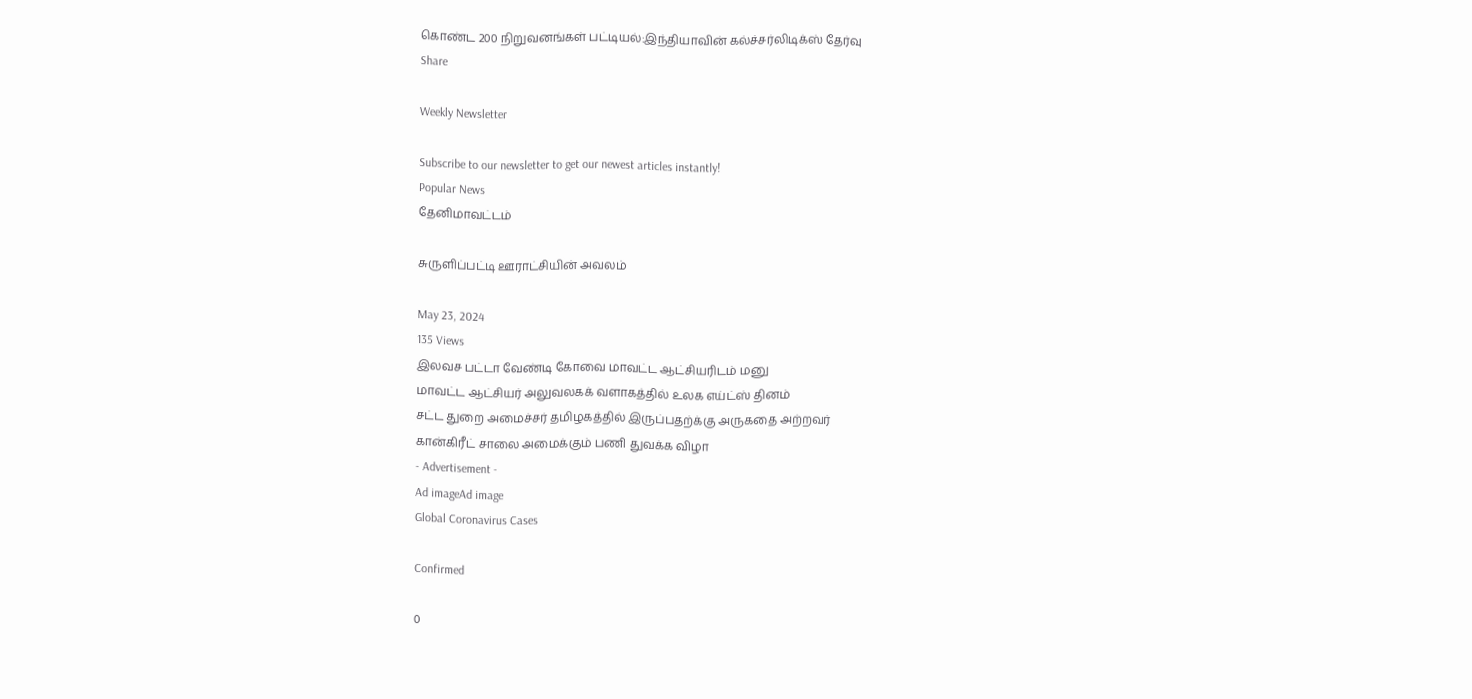கொண்ட 200 நிறுவனங்கள் பட்டியல்:இந்தியாவின் கல்ச்சர்லிடிக்ஸ் தேர்வு
Share

Weekly Newsletter

Subscribe to our newsletter to get our newest articles instantly!
Popular News
தேனிமாவட்டம்

சுருளிப்பட்டி ஊராட்சியின் அவலம்

May 23, 2024
135 Views
இலவச பட்டா வேண்டி கோவை மாவட்ட ஆட்சியரிடம் மனு
மாவட்ட ஆட்சியர் அலுவலகக் வளாகத்தில் உலக எய்ட்ஸ் தினம்
சட்ட துறை அமைச்சர் தமிழகத்தில் இருப்பதற்க்கு அருகதை அற்றவர்
கான்கிரீட் சாலை அமைக்கும் பணி துவக்க விழா
- Advertisement -
Ad imageAd image
Global Coronavirus Cases

Confirmed

0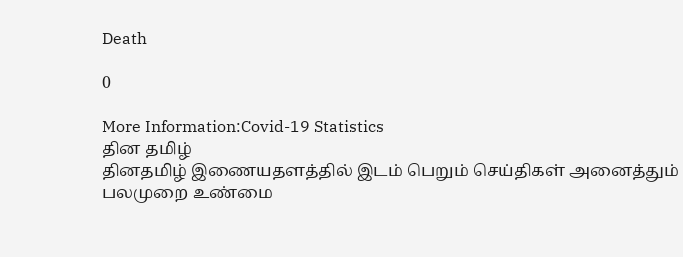Death

0

More Information:Covid-19 Statistics
தின தமிழ்
தினதமிழ் இணையதளத்தில் இடம் பெறும் செய்திகள் அனைத்தும் பலமுறை உண்மை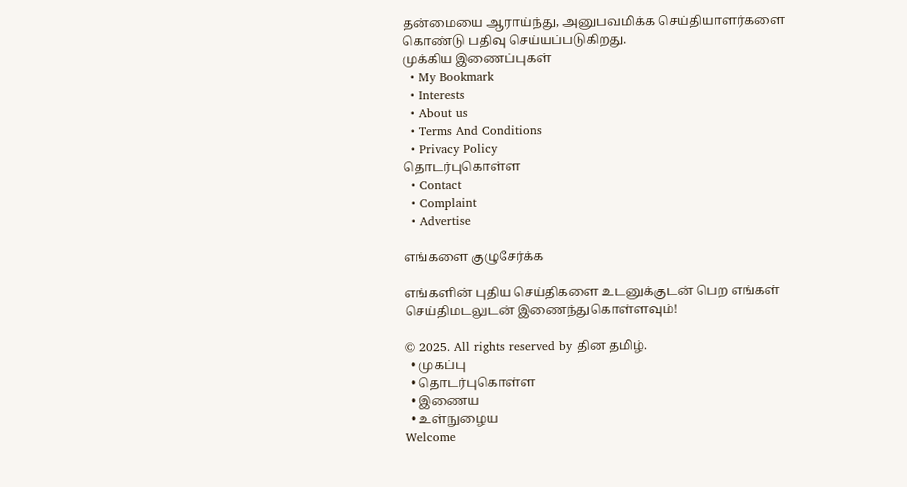தன்மையை ஆராய்ந்து, அனுபவமிக்க செய்தியாளர்களை கொண்டு பதிவு செய்யப்படுகிறது.
முக்கிய இணைப்புகள்
  • My Bookmark
  • Interests
  • About us
  • Terms And Conditions
  • Privacy Policy
தொடர்புகொள்ள
  • Contact
  • Complaint
  • Advertise

எங்களை குழுசேர்க்க

எங்களின் புதிய செய்திகளை உடனுக்குடன் பெற எங்கள் செய்திமடலுடன் இணைந்துகொள்ளவும்!

© 2025. All rights reserved by தின தமிழ்.
  • முகப்பு
  • தொடர்புகொள்ள
  • இணைய
  • உள்நுழைய
Welcome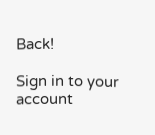Back!

Sign in to your account